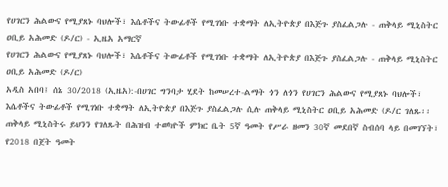የሀገርን ሕልውና የሚያጸኑ ባህሎች፣ እሴቶችና ትውፊቶች የሚገነቡ ተቋማት ለኢትዮጵያ በእጅጉ ያስፈልጋሉ - ጠቅላይ ሚኒስትር ዐቢይ አሕመድ (ዶ/ር) - ኢዜአ አማርኛ
የሀገርን ሕልውና የሚያጸኑ ባህሎች፣ እሴቶችና ትውፊቶች የሚገነቡ ተቋማት ለኢትዮጵያ በእጅጉ ያስፈልጋሉ - ጠቅላይ ሚኒስትር ዐቢይ አሕመድ (ዶ/ር)
አዲስ አበባ፤ ሰኔ 30/2018 (ኢዜአ):-በሀገር ግንባታ ሂደት ከመሠረተ-ልማት ጎን ለጎን የሀገርን ሕልውና የሚያጸኑ ባህሎች፣ እሴቶችና ትውፊቶች የሚገነቡ ተቋማት ለኢትዮጵያ በእጅጉ ያስፈልጋሉ ሲሉ ጠቅላይ ሚኒስትር ዐቢይ አሕመድ (ዶ/ር ገለጹ፡፡
ጠቅላይ ሚኒስትሩ ይህንን የገለጹት በሕዝብ ተወካዮች ምክር ቤት 5ኛ ዓመት የሥራ ዘመን 30ኛ መደበኛ ስብሰባ ላይ በመገኘት፣ የ2018 በጀት ዓመት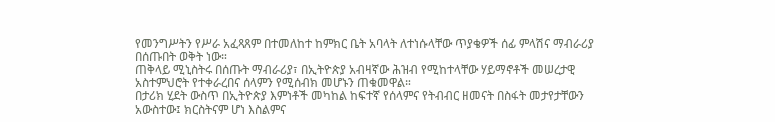የመንግሥትን የሥራ አፈጻጸም በተመለከተ ከምክር ቤት አባላት ለተነሱላቸው ጥያቄዎች ሰፊ ምላሽና ማብራሪያ በሰጡበት ወቅት ነው።
ጠቅላይ ሚኒስትሩ በሰጡት ማብራሪያ፣ በኢትዮጵያ አብዛኛው ሕዝብ የሚከተላቸው ሃይማኖቶች መሠረታዊ አስተምህሮት የተቀራረበና ሰላምን የሚሰብክ መሆኑን ጠቁመዋል።
በታሪክ ሂደት ውስጥ በኢትዮጵያ እምነቶች መካከል ከፍተኛ የሰላምና የትብብር ዘመናት በስፋት መታየታቸውን አውስተው፤ ክርስትናም ሆነ እስልምና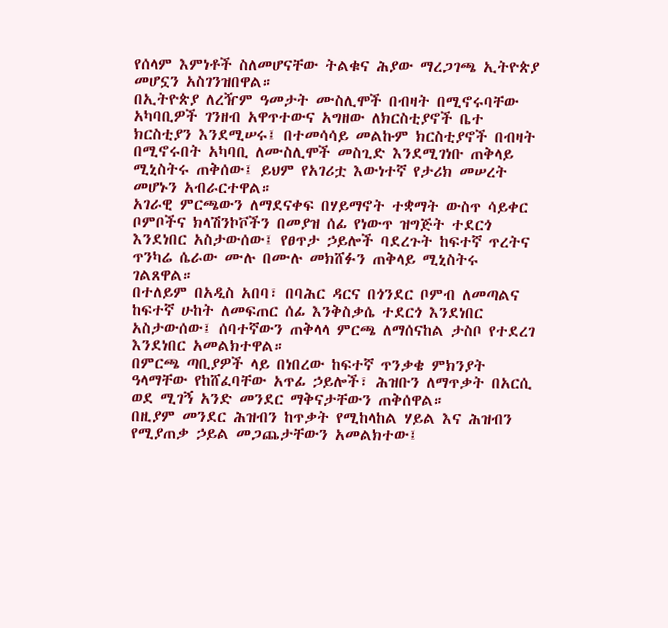የሰላም እምነቶች ስለመሆናቸው ትልቁና ሕያው ማረጋገጫ ኢትዮጵያ መሆኗን አስገንዝበዋል።
በኢትዮጵያ ለረዥም ዓመታት ሙስሊሞች በብዛት በሚኖሩባቸው አካባቢዎች ገንዘብ አዋጥተውና አግዘው ለክርስቲያኖች ቤተ ክርስቲያን እንደሚሠሩ፤ በተመሳሳይ መልኩም ክርስቲያኖች በብዛት በሚኖሩበት አካባቢ ለሙስሊሞች መስጊድ እንደሚገነቡ ጠቅላይ ሚኒስትሩ ጠቅሰው፤ ይህም የአገሪቷ እውነተኛ የታሪክ መሠረት መሆኑን አብራርተዋል።
አገራዊ ምርጫውን ለማደናቀፍ በሃይማኖት ተቋማት ውስጥ ሳይቀር ቦምቦችና ክላሽንኮቮችን በመያዝ ሰፊ የነውጥ ዝግጅት ተደርጎ እንደነበር አስታውሰው፤ የፀጥታ ኃይሎች ባደረጉት ከፍተኛ ጥረትና ጥንካሬ ሴራው ሙሉ በሙሉ መክሸፉን ጠቅላይ ሚኒስትሩ ገልጸዋል።
በተለይም በአዲስ አበባ፣ በባሕር ዳርና በጎንደር ቦምብ ለመጣልና ከፍተኛ ሁከት ለመፍጠር ሰፊ እንቅስቃሴ ተደርጎ እንደነበር አስታውሰው፤ ሰባተኛውን ጠቅላላ ምርጫ ለማሰናከል ታስቦ የተደረገ እንደነበር አመልክተዋል።
በምርጫ ጣቢያዎች ላይ በነበረው ከፍተኛ ጥንቃቄ ምክንያት ዓላማቸው የከሸፈባቸው አጥፊ ኃይሎች፣ ሕዝቡን ለማጥቃት በአርሲ ወደ ሚገኝ አንድ መንደር ማቅናታቸውን ጠቅሰዋል።
በዚያም መንደር ሕዝብን ከጥቃት የሚከላከል ሃይል እና ሕዝብን የሚያጠቃ ኃይል መጋጨታቸውን አመልክተው፤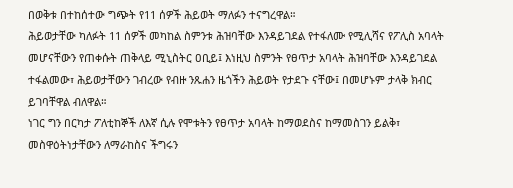በወቅቱ በተከሰተው ግጭት የ11 ሰዎች ሕይወት ማለፉን ተናግረዋል።
ሕይወታቸው ካለፉት 11 ሰዎች መካከል ስምንቱ ሕዝባቸው እንዳይገደል የተፋለሙ የሚሊሻና የፖሊስ አባላት መሆናቸውን የጠቀሱት ጠቅላይ ሚኒስትር ዐቢይ፤ እነዚህ ስምንት የፀጥታ አባላት ሕዝባቸው እንዳይገደል ተፋልመው፣ ሕይወታቸውን ገብረው የብዙ ንጹሐን ዜጎችን ሕይወት የታደጉ ናቸው፤ በመሆኑም ታላቅ ክብር ይገባቸዋል ብለዋል።
ነገር ግን በርካታ ፖለቲከኞች ለእኛ ሲሉ የሞቱትን የፀጥታ አባላት ከማወደስና ከማመስገን ይልቅ፣ መስዋዕትነታቸውን ለማራከስና ችግሩን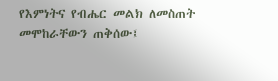የእምነትና የብሔር መልክ ለመስጠት መሞከራቸውን ጠቅሰው፤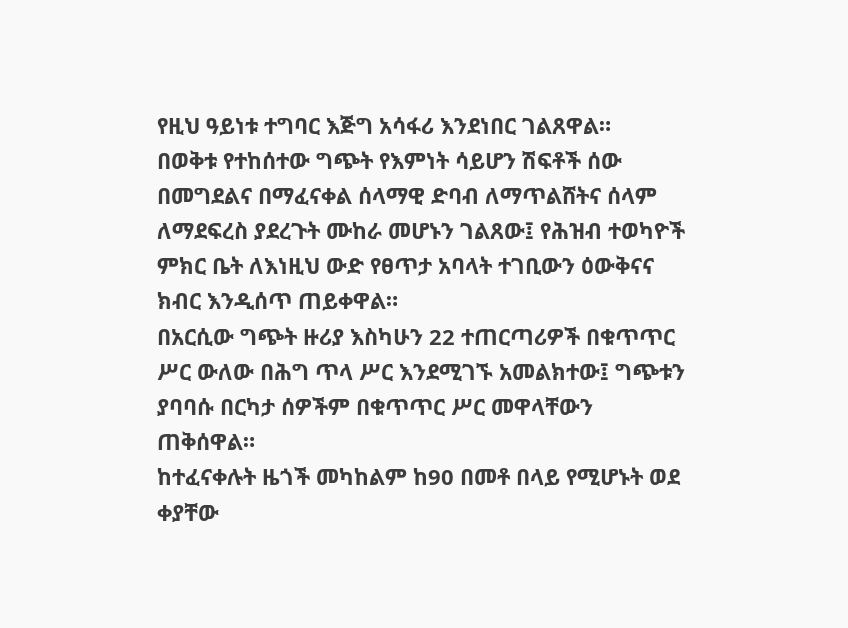የዚህ ዓይነቱ ተግባር እጅግ አሳፋሪ እንደነበር ገልጸዋል።
በወቅቱ የተከሰተው ግጭት የእምነት ሳይሆን ሽፍቶች ሰው በመግደልና በማፈናቀል ሰላማዊ ድባብ ለማጥልሸትና ሰላም ለማደፍረስ ያደረጉት ሙከራ መሆኑን ገልጸው፤ የሕዝብ ተወካዮች ምክር ቤት ለእነዚህ ውድ የፀጥታ አባላት ተገቢውን ዕውቅናና ክብር እንዲሰጥ ጠይቀዋል።
በአርሲው ግጭት ዙሪያ እስካሁን 22 ተጠርጣሪዎች በቁጥጥር ሥር ውለው በሕግ ጥላ ሥር እንደሚገኙ አመልክተው፤ ግጭቱን ያባባሱ በርካታ ሰዎችም በቁጥጥር ሥር መዋላቸውን ጠቅሰዋል።
ከተፈናቀሉት ዜጎች መካከልም ከ90 በመቶ በላይ የሚሆኑት ወደ ቀያቸው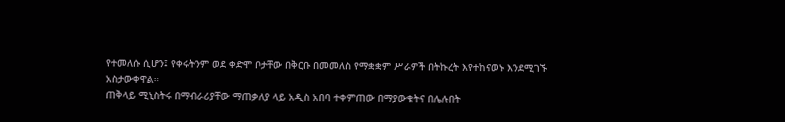የተመለሱ ሲሆን፤ የቀሩትንም ወደ ቀድሞ ቦታቸው በቅርቡ በመመለስ የማቋቋም ሥራዎች በትኩረት እየተከናወኑ እንደሚገኙ አስታውቀዋል።
ጠቅላይ ሚኒስትሩ በማብራሪያቸው ማጠቃለያ ላይ አዲስ አበባ ተቀምጠው በማያውቁትና በሌሉበት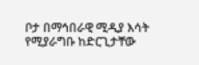ቦታ በማኅበራዊ ሚዲያ እሳት የሚያራግቡ ከድርጊታቸው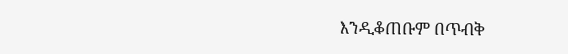እንዲቆጠቡም በጥብቅ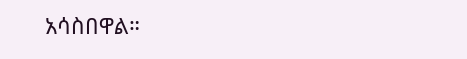አሳስበዋል።